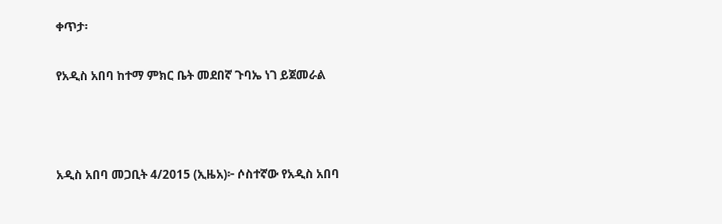ቀጥታ፡

የአዲስ አበባ ከተማ ምክር ቤት መደበኛ ጉባኤ ነገ ይጀመራል



አዲስ አበባ መጋቢት 4/2015 (ኢዜአ)፦ ሶስተኛው የአዲስ አበባ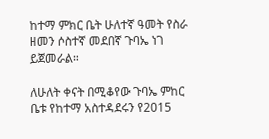ከተማ ምክር ቤት ሁለተኛ ዓመት የስራ ዘመን ሶስተኛ መደበኛ ጉባኤ ነገ ይጀመራል።

ለሁለት ቀናት በሚቆየው ጉባኤ ምከር ቤቱ የከተማ አስተዳደሩን የ2015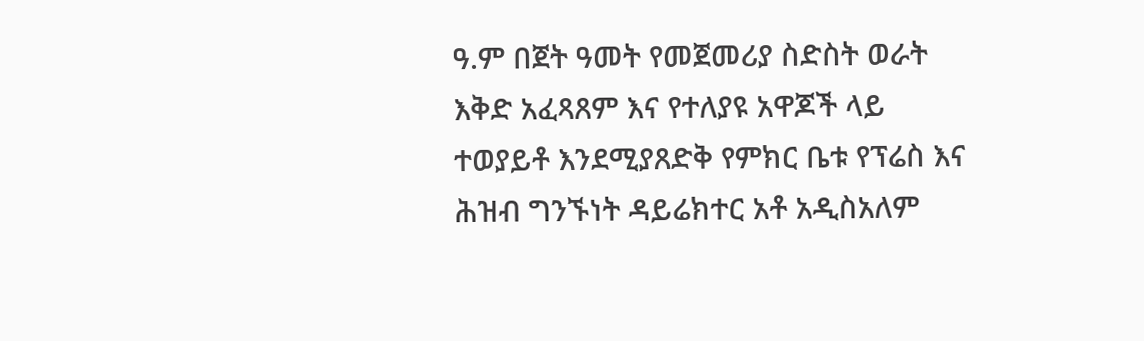ዓ.ም በጀት ዓመት የመጀመሪያ ስድስት ወራት እቅድ አፈጻጸም እና የተለያዩ አዋጆች ላይ ተወያይቶ እንደሚያጸድቅ የምክር ቤቱ የፕሬስ እና ሕዝብ ግንኙነት ዳይሬክተር አቶ አዲስአለም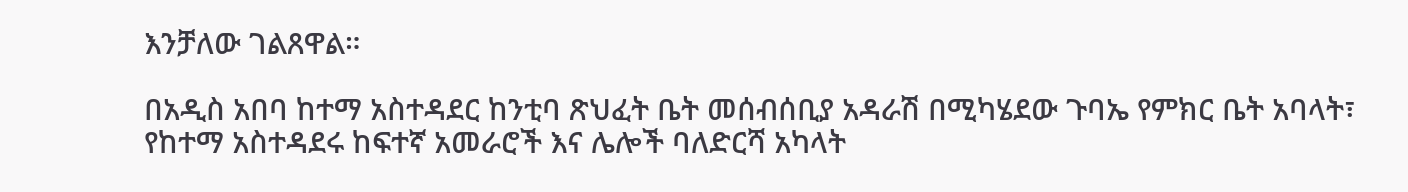እንቻለው ገልጸዋል።

በአዲስ አበባ ከተማ አስተዳደር ከንቲባ ጽህፈት ቤት መሰብሰቢያ አዳራሽ በሚካሄደው ጉባኤ የምክር ቤት አባላት፣ የከተማ አስተዳደሩ ከፍተኛ አመራሮች እና ሌሎች ባለድርሻ አካላት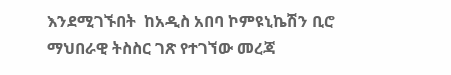እንደሚገኙበት  ከአዲስ አበባ ኮምዩኒኬሽን ቢሮ ማህበራዊ ትስስር ገጽ የተገኘው መረጃ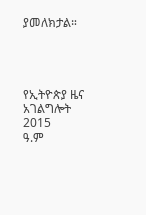ያመለክታል።




የኢትዮጵያ ዜና አገልግሎት
2015
ዓ.ም